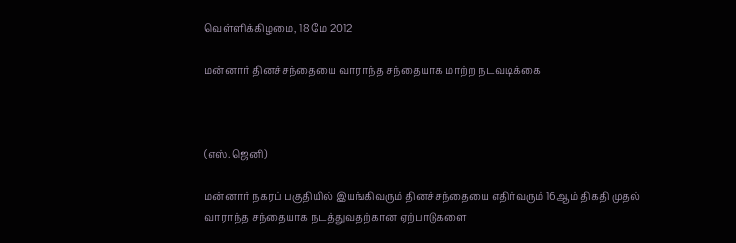வெள்ளிக்கிழமை, 18 மே 2012

மன்னார் தினச்சந்தையை வாராந்த சந்தையாக மாற்ற நடவடிக்கை



(எஸ்.ஜெனி)

மன்னார் நகரப் பகுதியில் இயங்கிவரும் தினச்சந்தையை எதிர்வரும் 16ஆம் திகதி முதல் வாராந்த சந்தையாக நடத்துவதற்கான ஏற்பாடுகளை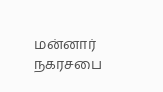மன்னார் நகரசபை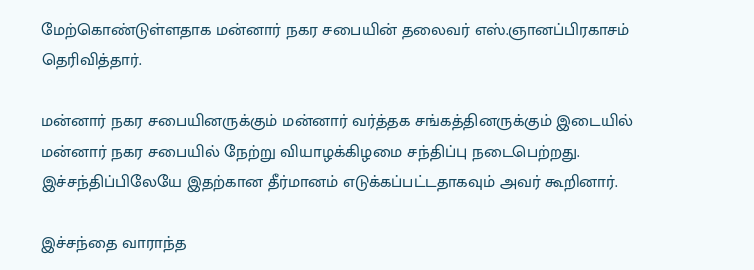மேற்கொண்டுள்ளதாக மன்னார் நகர சபையின் தலைவர் எஸ்.ஞானப்பிரகாசம் தெரிவித்தார்.

மன்னார் நகர சபையினருக்கும் மன்னார் வர்த்தக சங்கத்தினருக்கும் இடையில்  மன்னார் நகர சபையில் நேற்று வியாழக்கிழமை சந்திப்பு நடைபெற்றது. இச்சந்திப்பிலேயே இதற்கான தீர்மானம் எடுக்கப்பட்டதாகவும் அவர் கூறினார்.

இச்சந்தை வாராந்த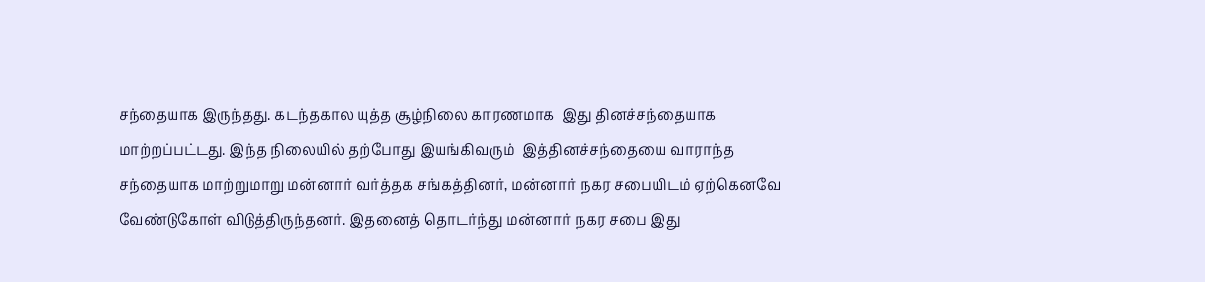சந்தையாக இருந்தது. கடந்தகால யுத்த சூழ்நிலை காரணமாக  இது தினச்சந்தையாக மாற்றப்பட்டது. இந்த நிலையில் தற்போது இயங்கிவரும்  இத்தினச்சந்தையை வாராந்த சந்தையாக மாற்றுமாறு மன்னார் வர்த்தக சங்கத்தினர், மன்னார் நகர சபையிடம் ஏற்கெனவே  வேண்டுகோள் விடுத்திருந்தனர். இதனைத் தொடர்ந்து மன்னார் நகர சபை இது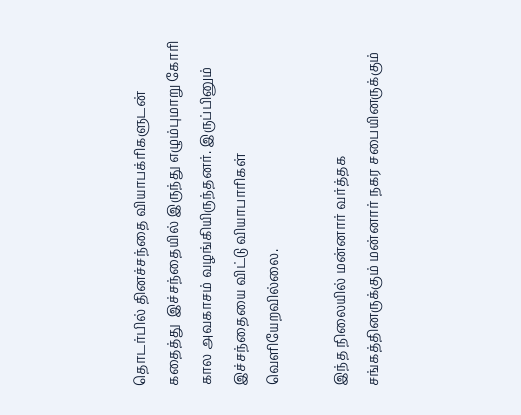தொடர்பில் தினச்சந்தை வியாபக்ரிகளுடன் கதைத்து  இச்சந்தையில் இருந்து எழும்புமாறு கோரி கால அவகாசம் வழங்கியிருந்தனர். இருப்பினும் இச்சந்தையை விட்டு வியாபாரிகள் வெளியேறவில்லை.

இந்த நிலையில் மன்னார் வர்த்தக சங்கத்தினருக்கும் மன்னார் நகர சபையினருக்கும்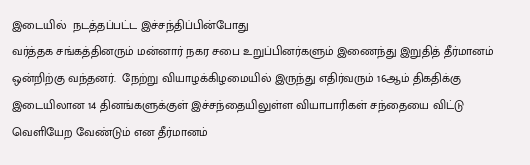இடையில்  நடத்தப்பட்ட இச்சந்திப்பின்போது
வர்த்தக சங்கத்தினரும் மன்னார் நகர சபை உறுப்பினர்களும் இணைந்து இறுதித் தீர்மானம்  ஒன்றிற்கு வந்தனர்.  நேற்று வியாழக்கிழமையில் இருந்து எதிர்வரும் 16ஆம் திகதிக்கு இடையிலான 14 தினங்களுக்குள் இச்சந்தையிலுள்ள வியாபாரிகள் சந்தையை விட்டு வெளியேற வேண்டும் என தீர்மானம்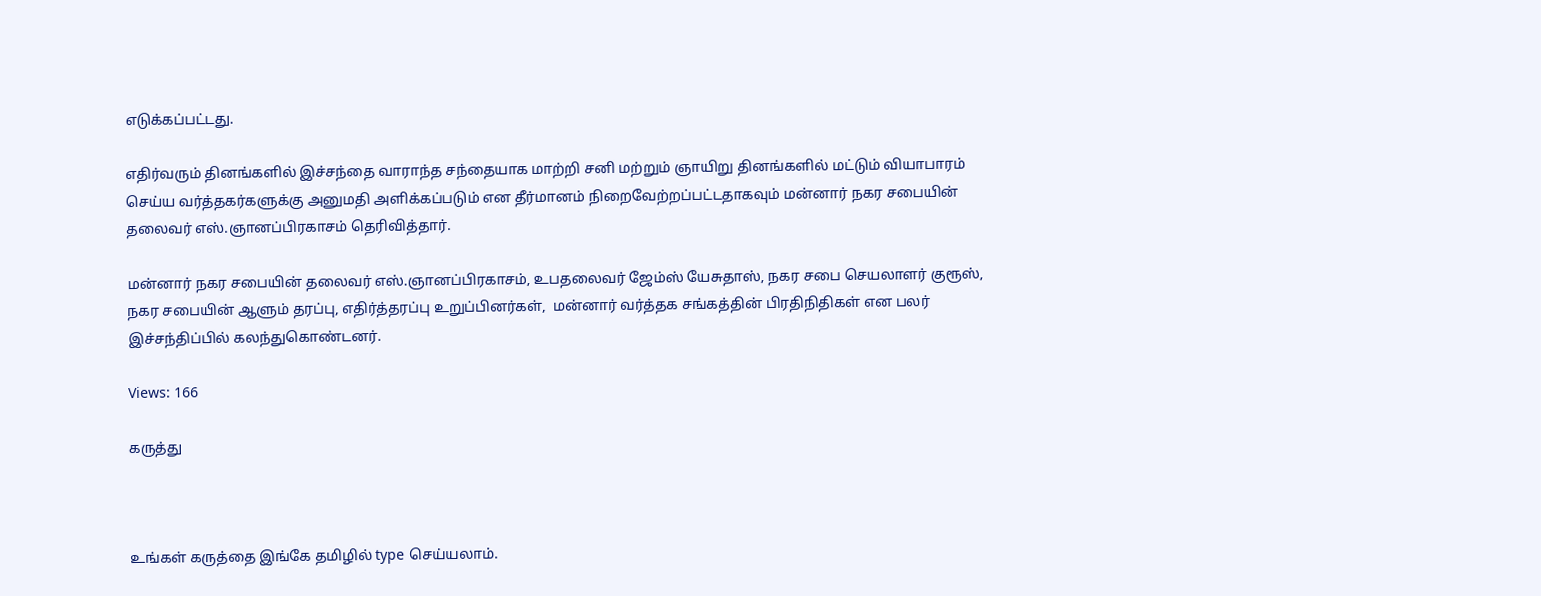எடுக்கப்பட்டது.

எதிர்வரும் தினங்களில் இச்சந்தை வாராந்த சந்தையாக மாற்றி சனி மற்றும் ஞாயிறு தினங்களில் மட்டும் வியாபாரம் செய்ய வர்த்தகர்களுக்கு அனுமதி அளிக்கப்படும் என தீர்மானம் நிறைவேற்றப்பட்டதாகவும் மன்னார் நகர சபையின் தலைவர் எஸ்.ஞானப்பிரகாசம் தெரிவித்தார்.

மன்னார் நகர சபையின் தலைவர் எஸ்.ஞானப்பிரகாசம், உபதலைவர் ஜேம்ஸ் யேசுதாஸ், நகர சபை செயலாளர் குரூஸ், நகர சபையின் ஆளும் தரப்பு, எதிர்த்தரப்பு உறுப்பினர்கள்,  மன்னார் வர்த்தக சங்கத்தின் பிரதிநிதிகள் என பலர் இச்சந்திப்பில் கலந்துகொண்டனர்.

Views: 166

கருத்து



உங்கள் கருத்தை இங்கே தமிழில் type செய்யலாம்.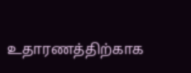உதாரணத்திற்காக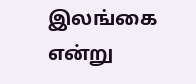இலங்கை என்று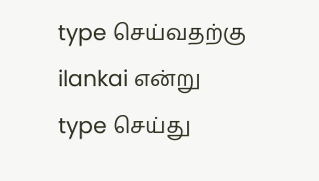type செய்வதற்கு ilankai என்று type செய்து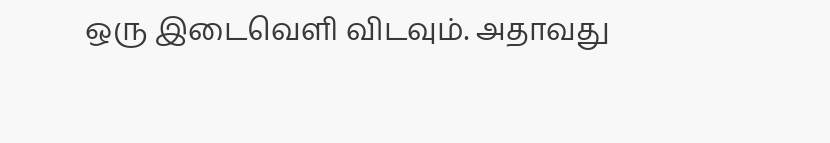ஒரு இடைவெளி விடவும். அதாவது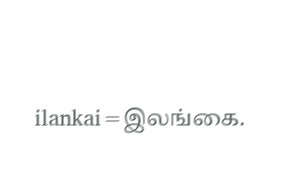ilankai=இலங்கை.